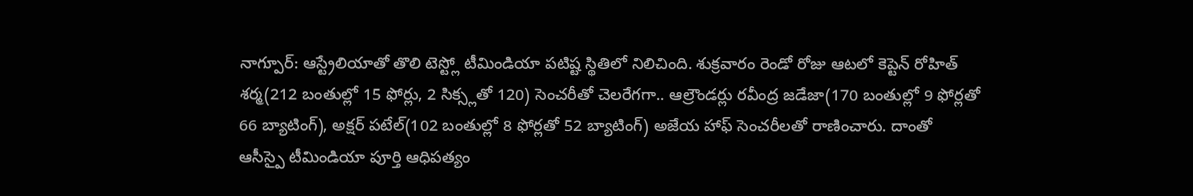నాగ్పూర్: ఆస్ట్రేలియాతో తొలి టెస్ట్లో టీమిండియా పటిష్ట స్థితిలో నిలిచింది. శుక్రవారం రెండో రోజు ఆటలో కెప్టెన్ రోహిత్ శర్మ(212 బంతుల్లో 15 ఫోర్లు, 2 సిక్స్లతో 120) సెంచరీతో చెలరేగగా.. ఆల్రౌండర్లు రవీంద్ర జడేజా(170 బంతుల్లో 9 ఫోర్లతో 66 బ్యాటింగ్), అక్షర్ పటేల్(102 బంతుల్లో 8 ఫోర్లతో 52 బ్యాటింగ్) అజేయ హాఫ్ సెంచరీలతో రాణించారు. దాంతో ఆసీస్పై టీమిండియా పూర్తి ఆధిపత్యం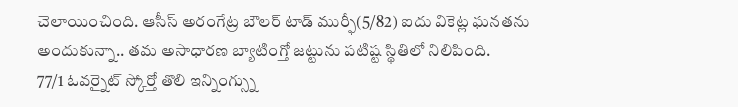చెలాయించింది. ఆసీస్ అరంగేట్ర బౌలర్ టాడ్ ముర్ఫీ(5/82) ఐదు వికెట్ల ఘనతను అందుకున్నా.. తమ అసాధారణ బ్యాటింగ్తో జట్టును పటిష్ట స్థితిలో నిలిపింది.
77/1 ఓవర్నైట్ స్కోర్తో తొలి ఇన్నింగ్స్ను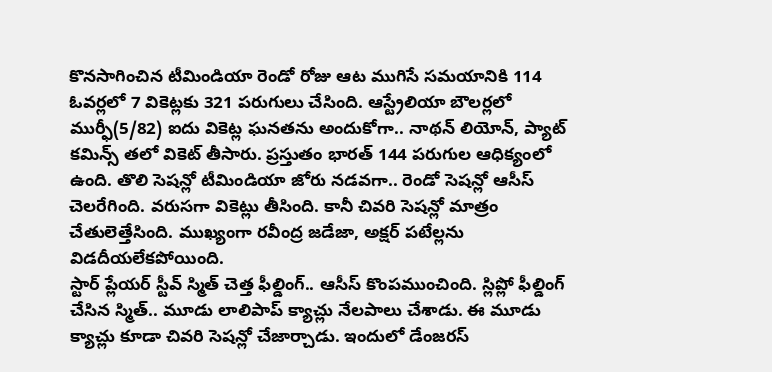కొనసాగించిన టీమిండియా రెండో రోజు ఆట ముగిసే సమయానికి 114 ఓవర్లలో 7 వికెట్లకు 321 పరుగులు చేసింది. ఆస్ట్రేలియా బౌలర్లలో ముర్ఫీ(5/82) ఐదు వికెట్ల ఘనతను అందుకోగా.. నాథన్ లియోన్, ప్యాట్ కమిన్స్ తలో వికెట్ తీసారు. ప్రస్తుతం భారత్ 144 పరుగుల ఆధిక్యంలో ఉంది. తొలి సెషన్లో టీమిండియా జోరు నడవగా.. రెండో సెషన్లో ఆసీస్ చెలరేగింది. వరుసగా వికెట్లు తీసింది. కానీ చివరి సెషన్లో మాత్రం చేతులెత్తేసింది. ముఖ్యంగా రవీంద్ర జడేజా, అక్షర్ పటేల్లను విడదీయలేకపోయింది.
స్టార్ ప్లేయర్ స్టీవ్ స్మిత్ చెత్త ఫీల్డింగ్.. ఆసీస్ కొంపముంచింది. స్లిప్లో ఫీల్డింగ్ చేసిన స్మిత్.. మూడు లాలిపాప్ క్యాచ్లు నేలపాలు చేశాడు. ఈ మూడు క్యాచ్లు కూడా చివరి సెషన్లో చేజార్చాడు. ఇందులో డేంజరస్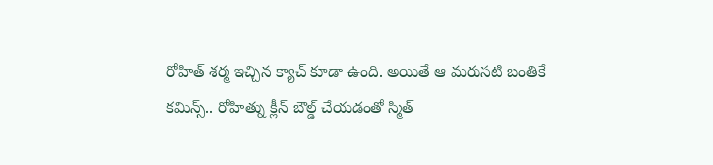రోహిత్ శర్మ ఇచ్చిన క్యాచ్ కూడా ఉంది. అయితే ఆ మరుసటి బంతికే కమిన్స్.. రోహిత్ను క్లీన్ బౌల్డ్ చేయడంతో స్మిత్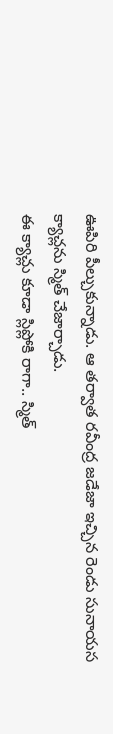ఊపిరి పీల్చుకున్నాడు. ఆ తర్వాత రవీంద్ర జడేజా ఇచ్చిన రెండు సునాయస క్యాచ్లను స్మిత్ చేజార్చాడు.
ఈ క్యాచ్లు కూడా స్లిప్లోకి రాగా.. స్మిత్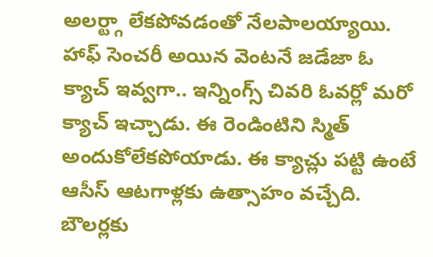అలర్ట్గా లేకపోవడంతో నేలపాలయ్యాయి. హాఫ్ సెంచరీ అయిన వెంటనే జడేజా ఓ క్యాచ్ ఇవ్వగా.. ఇన్నింగ్స్ చివరి ఓవర్లో మరో క్యాచ్ ఇచ్చాడు. ఈ రెండింటిని స్మిత్ అందుకోలేకపోయాడు. ఈ క్యాచ్లు పట్టి ఉంటే ఆసీస్ ఆటగాళ్లకు ఉత్సాహం వచ్చేది. బౌలర్లకు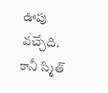ఊపు వచ్చేది. కానీ స్మిత్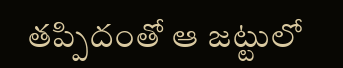తప్పిదంతో ఆ జట్టులో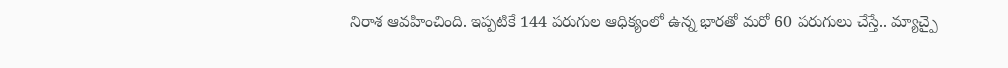నిరాశ ఆవహించింది. ఇప్పటికే 144 పరుగుల ఆధిక్యంలో ఉన్న భారతో మరో 60 పరుగులు చేస్తే.. మ్యాచ్పై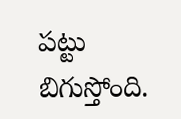పట్టు బిగుస్తోంది.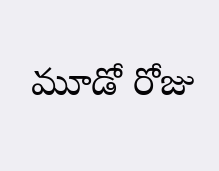మూడో రోజు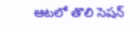ఆటలో తొలి సెషన్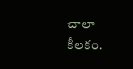చాలా కీలకం.